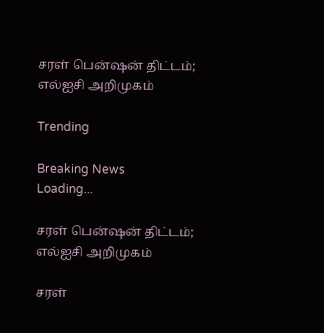சரள் பென்ஷன் திட்டம்; எல்ஐசி அறிமுகம்

Trending

Breaking News
Loading...

சரள் பென்ஷன் திட்டம்; எல்ஐசி அறிமுகம்

சரள்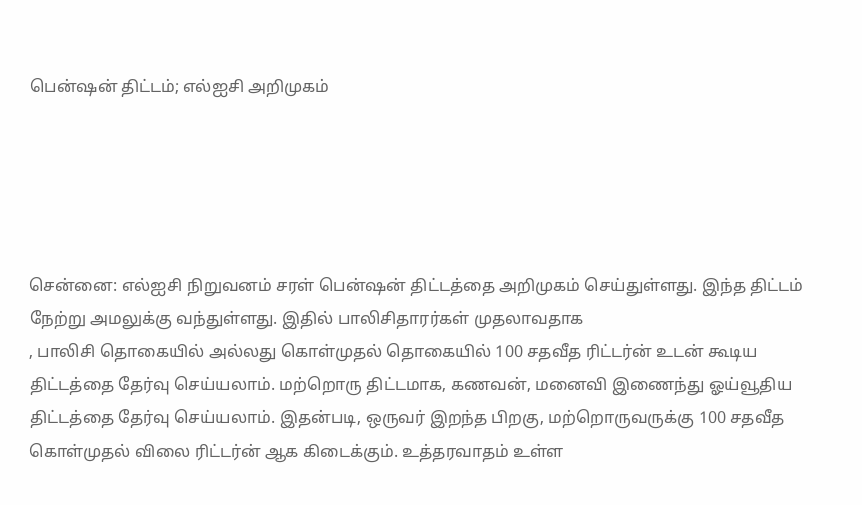பென்ஷன் திட்டம்; எல்ஐசி அறிமுகம்





சென்னை: எல்ஐசி நிறுவனம் சரள் பென்ஷன் திட்டத்தை அறிமுகம் செய்துள்ளது. இந்த திட்டம் நேற்று அமலுக்கு வந்துள்ளது. இதில் பாலிசிதாரர்கள் முதலாவதாக
, பாலிசி தொகையில் அல்லது கொள்முதல் தொகையில் 100 சதவீத ரிட்டர்ன் உடன் கூடிய  திட்டத்தை தேர்வு செய்யலாம். மற்றொரு திட்டமாக, கணவன், மனைவி இணைந்து ஓய்வூதிய திட்டத்தை தேர்வு செய்யலாம். இதன்படி, ஒருவர் இறந்த பிறகு, மற்றொருவருக்கு 100 சதவீத கொள்முதல் விலை ரிட்டர்ன் ஆக கிடைக்கும். உத்தரவாதம் உள்ள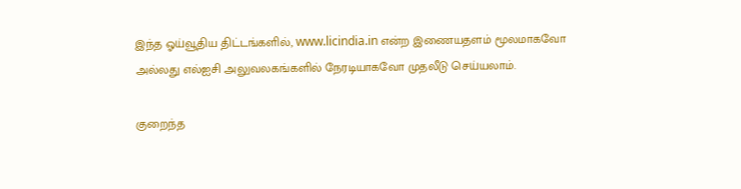இந்த ஓய்வூதிய திட்டங்களில், www.licindia.in என்ற இணையதளம் மூலமாகவோ அல்லது எல்ஐசி அலுவலகங்களில் நேரடியாகவோ முதலீடு செய்யலாம்.

குறைந்த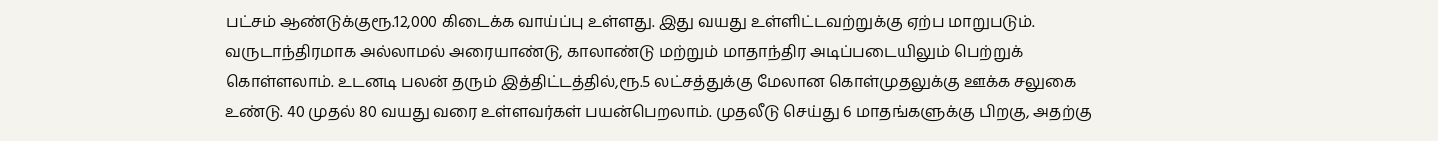பட்சம் ஆண்டுக்குரூ.12,000 கிடைக்க வாய்ப்பு உள்ளது. இது வயது உள்ளிட்டவற்றுக்கு ஏற்ப மாறுபடும். வருடாந்திரமாக அல்லாமல் அரையாண்டு, காலாண்டு மற்றும் மாதாந்திர அடிப்படையிலும் பெற்றுக் கொள்ளலாம். உடனடி பலன் தரும் இத்திட்டத்தில்,ரூ.5 லட்சத்துக்கு மேலான கொள்முதலுக்கு ஊக்க சலுகை உண்டு. 40 முதல் 80 வயது வரை உள்ளவர்கள் பயன்பெறலாம். முதலீடு செய்து 6 மாதங்களுக்கு பிறகு, அதற்கு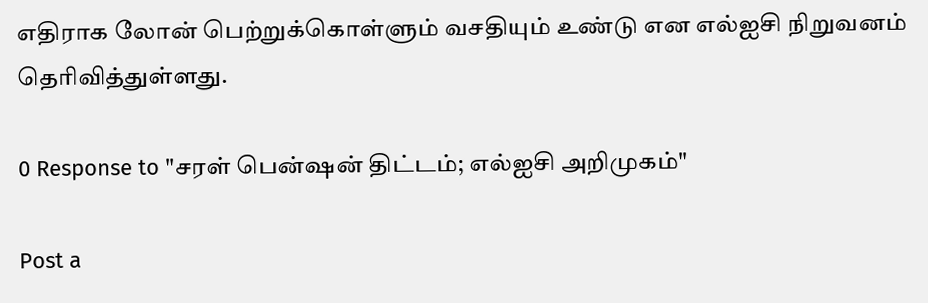எதிராக லோன் பெற்றுக்கொள்ளும் வசதியும் உண்டு என எல்ஐசி நிறுவனம் தெரிவித்துள்ளது.

0 Response to "சரள் பென்ஷன் திட்டம்; எல்ஐசி அறிமுகம்"

Post a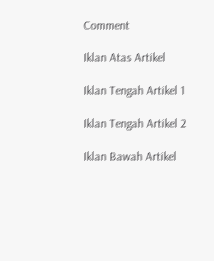Comment

Iklan Atas Artikel

Iklan Tengah Artikel 1

Iklan Tengah Artikel 2

Iklan Bawah Artikel